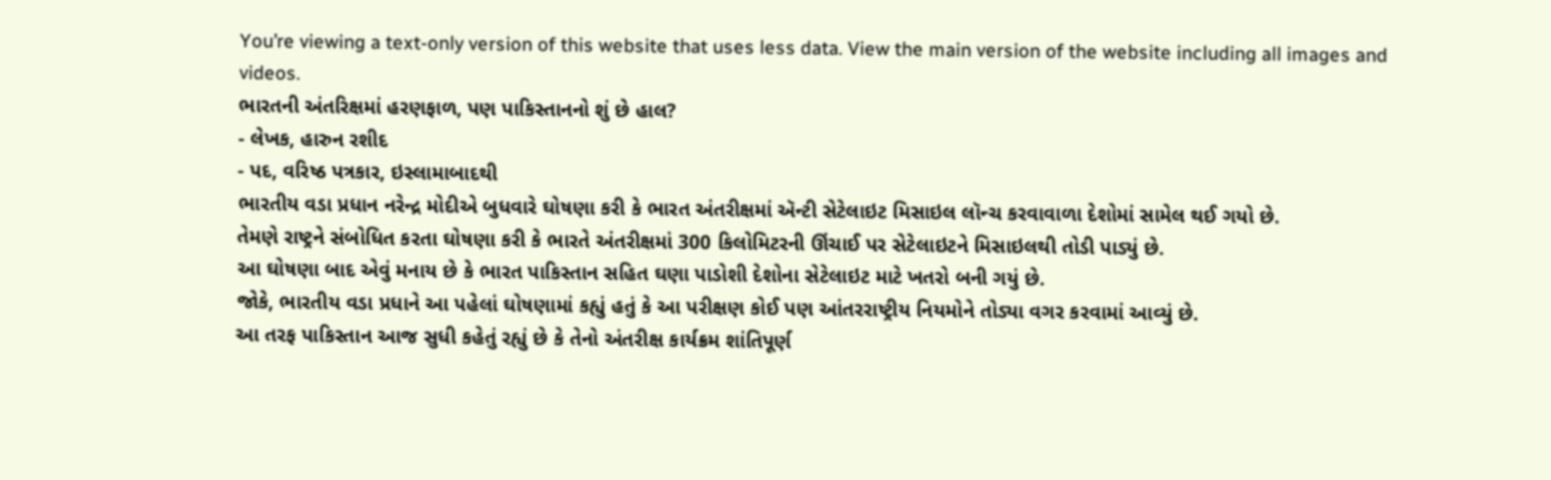You’re viewing a text-only version of this website that uses less data. View the main version of the website including all images and videos.
ભારતની અંતરિક્ષમાં હરણફાળ, પણ પાકિસ્તાનનો શું છે હાલ?
- લેખક, હારુન રશીદ
- પદ, વરિષ્ઠ પત્રકાર, ઇસ્લામાબાદથી
ભારતીય વડા પ્રધાન નરેન્દ્ર મોદીએ બુધવારે ઘોષણા કરી કે ભારત અંતરીક્ષમાં ઍન્ટી સેટેલાઇટ મિસાઇલ લૉન્ચ કરવાવાળા દેશોમાં સામેલ થઈ ગયો છે.
તેમણે રાષ્ટ્રને સંબોધિત કરતા ઘોષણા કરી કે ભારતે અંતરીક્ષમાં 300 કિલોમિટરની ઊંચાઈ પર સેટેલાઇટને મિસાઇલથી તોડી પાડ્યું છે.
આ ઘોષણા બાદ એવું મનાય છે કે ભારત પાકિસ્તાન સહિત ઘણા પાડોશી દેશોના સેટેલાઇટ માટે ખતરો બની ગયું છે.
જોકે, ભારતીય વડા પ્રધાને આ પહેલાં ઘોષણામાં કહ્યું હતું કે આ પરીક્ષણ કોઈ પણ આંતરરાષ્ટ્રીય નિયમોને તોડ્યા વગર કરવામાં આવ્યું છે.
આ તરફ પાકિસ્તાન આજ સુધી કહેતું રહ્યું છે કે તેનો અંતરીક્ષ કાર્યક્રમ શાંતિપૂર્ણ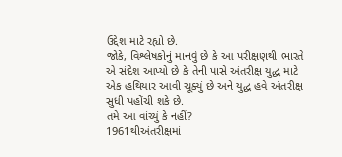ઉદ્દેશ માટે રહ્યો છે.
જોકે, વિશ્લેષકોનું માનવું છે કે આ પરીક્ષણથી ભારતે એ સંદેશ આપ્યો છે કે તેની પાસે અંતરીક્ષ યુદ્ધ માટે એક હથિયાર આવી ચૂક્યું છે અને યુદ્ધ હવે અંતરીક્ષ સુધી પહોંચી શકે છે.
તમે આ વાંચ્યું કે નહીં?
1961થીઅંતરીક્ષમાં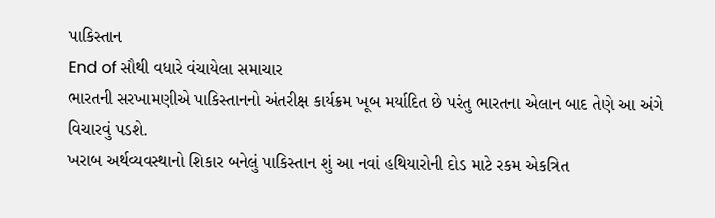પાકિસ્તાન
End of સૌથી વધારે વંચાયેલા સમાચાર
ભારતની સરખામણીએ પાકિસ્તાનનો અંતરીક્ષ કાર્યક્રમ ખૂબ મર્યાદિત છે પરંતુ ભારતના એલાન બાદ તેણે આ અંગે વિચારવું પડશે.
ખરાબ અર્થવ્યવસ્થાનો શિકાર બનેલું પાકિસ્તાન શું આ નવાં હથિયારોની દોડ માટે રકમ એકત્રિત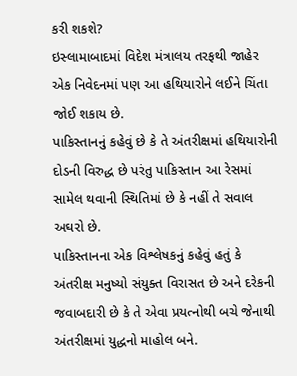કરી શકશે?
ઇસ્લામાબાદમાં વિદેશ મંત્રાલય તરફથી જાહેર એક નિવેદનમાં પણ આ હથિયારોને લઈને ચિંતા જોઈ શકાય છે.
પાકિસ્તાનનું કહેવું છે કે તે અંતરીક્ષમાં હથિયારોની દોડની વિરુદ્ધ છે પરંતુ પાકિસ્તાન આ રેસમાં સામેલ થવાની સ્થિતિમાં છે કે નહીં તે સવાલ અઘરો છે.
પાકિસ્તાનના એક વિશ્લેષકનું કહેવું હતું કે અંતરીક્ષ મનુષ્યો સંયુક્ત વિરાસત છે અને દરેકની જવાબદારી છે કે તે એવા પ્રયત્નોથી બચે જેનાથી અંતરીક્ષમાં યુદ્ધનો માહોલ બને.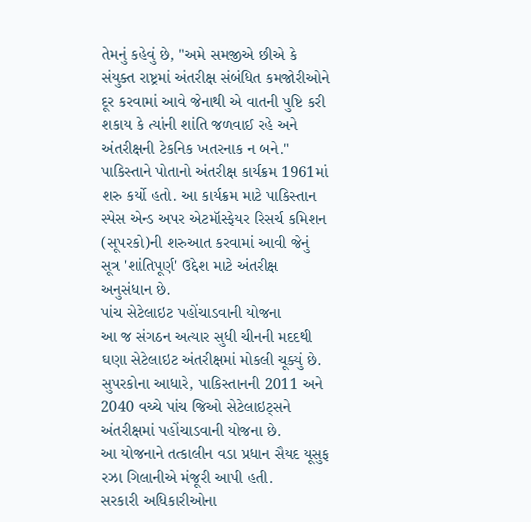તેમનું કહેવું છે, "અમે સમજીએ છીએ કે સંયુક્ત રાષ્ટ્રમાં અંતરીક્ષ સંબંધિત કમજોરીઓને દૂર કરવામાં આવે જેનાથી એ વાતની પુષ્ટિ કરી શકાય કે ત્યાંની શાંતિ જળવાઈ રહે અને અંતરીક્ષની ટેકનિક ખતરનાક ન બને."
પાકિસ્તાને પોતાનો અંતરીક્ષ કાર્યક્રમ 1961માં શરુ કર્યો હતો. આ કાર્યક્રમ માટે પાકિસ્તાન સ્પેસ એન્ડ અપર એટમૉસ્ફેયર રિસર્ચ કમિશન (સૂપરકો)ની શરુઆત કરવામાં આવી જેનું સૂત્ર 'શાંતિપૂર્ણ' ઉદ્દેશ માટે અંતરીક્ષ અનુસંધાન છે.
પાંચ સેટેલાઇટ પહોંચાડવાની યોજના
આ જ સંગઠન અત્યાર સુધી ચીનની મદદથી ઘણા સેટેલાઇટ અંતરીક્ષમાં મોકલી ચૂક્યું છે. સુપરકોના આધારે, પાકિસ્તાનની 2011 અને 2040 વચ્ચે પાંચ જિઓ સેટેલાઇટ્સને અંતરીક્ષમાં પહોંચાડવાની યોજના છે.
આ યોજનાને તત્કાલીન વડા પ્રધાન સૈયદ યૂસુફ રઝા ગિલાનીએ મંજૂરી આપી હતી.
સરકારી અધિકારીઓના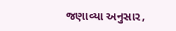જણાવ્યા અનુસાર,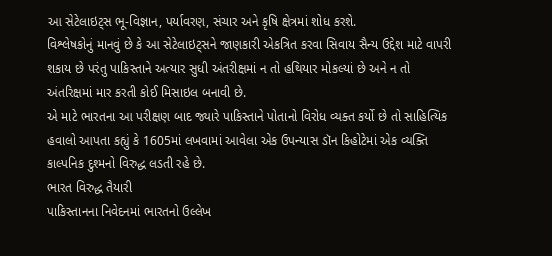આ સેટેલાઇટ્સ ભૂ-વિજ્ઞાન, પર્યાવરણ, સંચાર અને કૃષિ ક્ષેત્રમાં શોધ કરશે.
વિશ્લેષકોનું માનવું છે કે આ સેટેલાઇટ્સને જાણકારી એકત્રિત કરવા સિવાય સૈન્ય ઉદ્દેશ માટે વાપરી શકાય છે પરંતુ પાકિસ્તાને અત્યાર સુધી અંતરીક્ષમાં ન તો હથિયાર મોકલ્યાં છે અને ન તો અંતરિક્ષમાં માર કરતી કોઈ મિસાઇલ બનાવી છે.
એ માટે ભારતના આ પરીક્ષણ બાદ જ્યારે પાકિસ્તાને પોતાનો વિરોધ વ્યક્ત કર્યો છે તો સાહિત્યિક હવાલો આપતા કહ્યું કે 1605માં લખવામાં આવેલા એક ઉપન્યાસ ડૉન કિહોટેમાં એક વ્યક્તિ કાલ્પનિક દુશ્મનો વિરુદ્ધ લડતી રહે છે.
ભારત વિરુદ્ધ તૈયારી
પાકિસ્તાનના નિવેદનમાં ભારતનો ઉલ્લેખ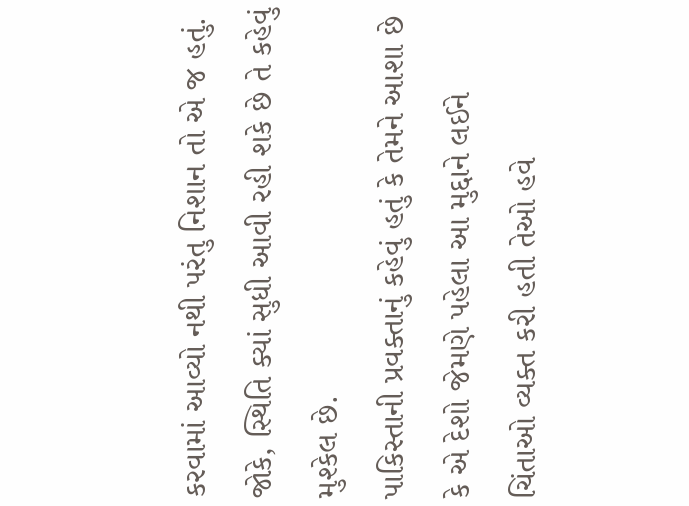કરવામાં આવ્યો નથી પરંતુ નિશાન તો એ જ હતું. જોકે, સ્થિતિ ક્યાં સુધી આવી રહી શકે છે તે કહેવું મુશ્કેલ છે.
પાકિસ્તાની પ્રવક્તાનું કહેવું હતું કે તેમને આશા છે કે એ દેશો જેમણે પહેલા આ મુદ્દાને લઈને ચિંતાઓ વ્યક્ત કરી હતી તેઓ હવે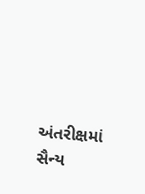અંતરીક્ષમાં સૈન્ય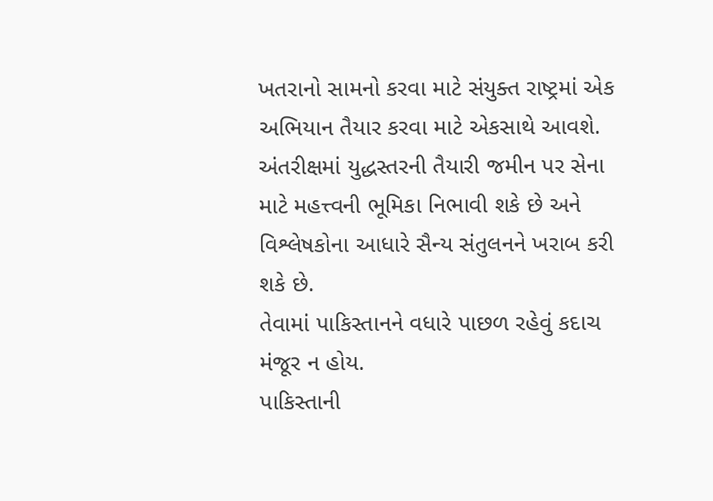ખતરાનો સામનો કરવા માટે સંયુક્ત રાષ્ટ્રમાં એક અભિયાન તૈયાર કરવા માટે એકસાથે આવશે.
અંતરીક્ષમાં યુદ્ધસ્તરની તૈયારી જમીન પર સેના માટે મહત્ત્વની ભૂમિકા નિભાવી શકે છે અને વિશ્લેષકોના આધારે સૈન્ય સંતુલનને ખરાબ કરી શકે છે.
તેવામાં પાકિસ્તાનને વધારે પાછળ રહેવું કદાચ મંજૂર ન હોય.
પાકિસ્તાની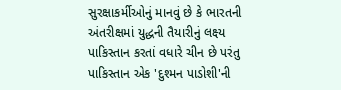સુરક્ષાકર્મીઓનું માનવું છે કે ભારતની અંતરીક્ષમાં યુદ્ધની તૈયારીનું લક્ષ્ય પાકિસ્તાન કરતાં વધારે ચીન છે પરંતુ પાકિસ્તાન એક 'દુશ્મન પાડોશી'ની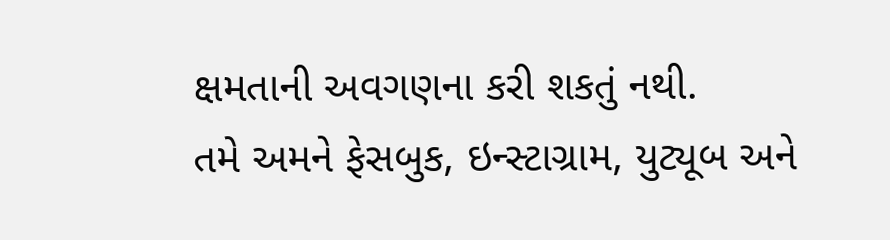ક્ષમતાની અવગણના કરી શકતું નથી.
તમે અમને ફેસબુક, ઇન્સ્ટાગ્રામ, યુટ્યૂબ અને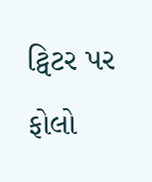ટ્વિટર પર ફોલો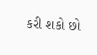કરી શકો છો